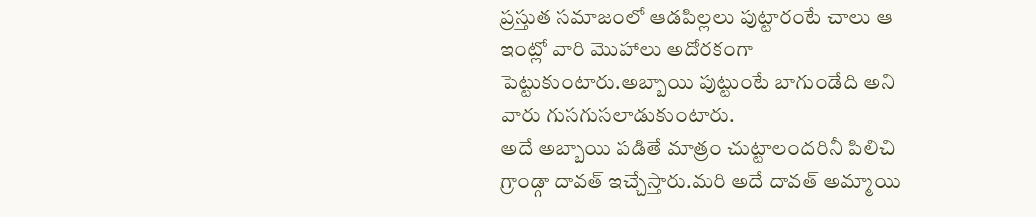ప్రస్తుత సమాజంలో ఆడపిల్లలు పుట్టారంటే చాలు ఆ ఇంట్లో వారి మొహాలు అదోరకంగా పెట్టుకుంటారు.అబ్బాయి పుట్టుంటే బాగుండేది అని వారు గుసగుసలాడుకుంటారు.
అదే అబ్బాయి పడితే మాత్రం చుట్టాలందరినీ పిలిచి గ్రాండ్గా దావత్ ఇచ్చేస్తారు.మరి అదే దావత్ అమ్మాయి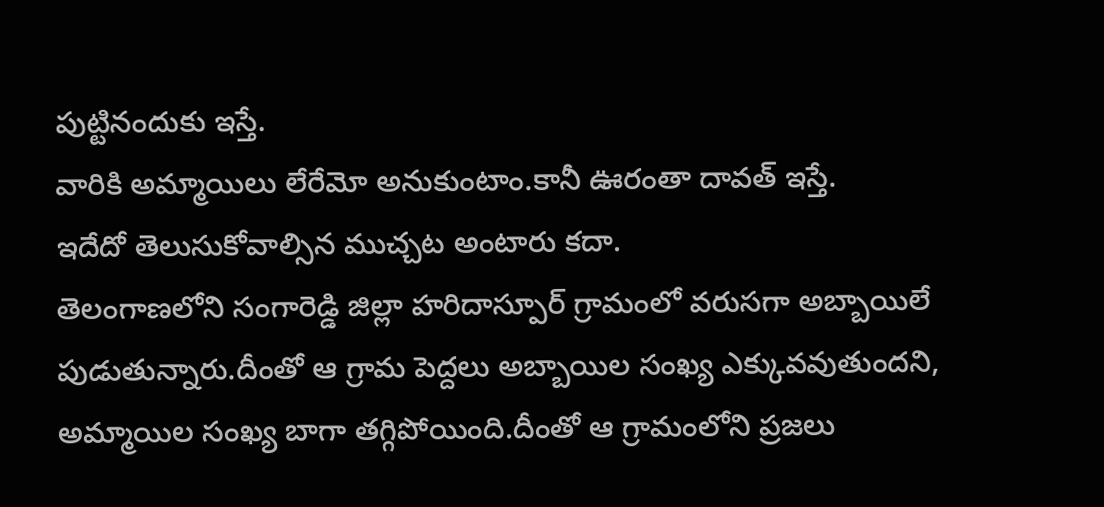పుట్టినందుకు ఇస్తే.
వారికి అమ్మాయిలు లేరేమో అనుకుంటాం.కానీ ఊరంతా దావత్ ఇస్తే.
ఇదేదో తెలుసుకోవాల్సిన ముచ్చట అంటారు కదా.
తెలంగాణలోని సంగారెడ్డి జిల్లా హరిదాస్పూర్ గ్రామంలో వరుసగా అబ్బాయిలే పుడుతున్నారు.దీంతో ఆ గ్రామ పెద్దలు అబ్బాయిల సంఖ్య ఎక్కువవుతుందని, అమ్మాయిల సంఖ్య బాగా తగ్గిపోయింది.దీంతో ఆ గ్రామంలోని ప్రజలు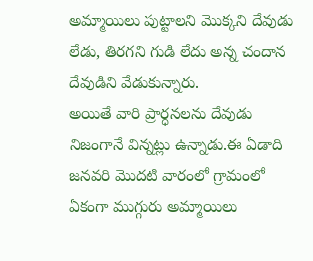అమ్మాయిలు పుట్టాలని మొక్కని దేవుడు లేడు, తిరగని గుడి లేదు అన్న చందాన దేవుడిని వేడుకున్నారు.
అయితే వారి ప్రార్ధనలను దేవుడు నిజంగానే విన్నట్లు ఉన్నాడు.ఈ ఏడాది జనవరి మొదటి వారంలో గ్రామంలో ఏకంగా ముగ్గురు అమ్మాయిలు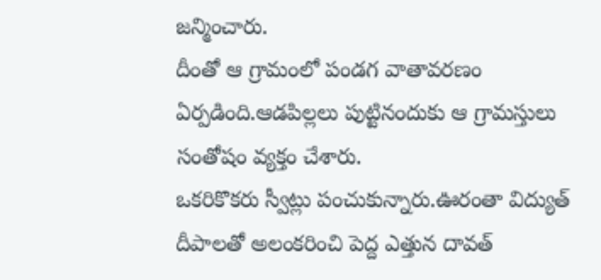జన్మించారు.
దీంతో ఆ గ్రామంలో పండగ వాతావరణం ఏర్పడింది.ఆడపిల్లలు పుట్టినందుకు ఆ గ్రామస్తులు సంతోషం వ్యక్తం చేశారు.
ఒకరికొకరు స్వీట్లు పంచుకున్నారు.ఊరంతా విద్యుత్ దీపాలతో అలంకరించి పెద్ద ఎత్తున దావత్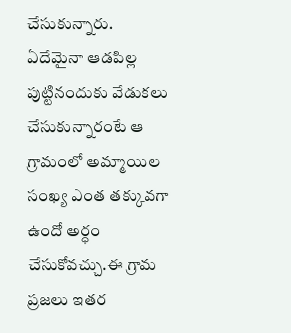చేసుకున్నారు.
ఏదేమైనా ఆడపిల్ల పుట్టినందుకు వేడుకలు చేసుకున్నారంటే ఆ గ్రామంలో అమ్మాయిల సంఖ్య ఎంత తక్కువగా ఉందో అర్ధం చేసుకోవచ్చు.ఈ గ్రామ ప్రజలు ఇతర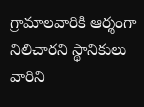గ్రామాలవారికి ఆర్శంగా నిలిచారని స్థానికులు వారిని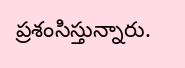ప్రశంసిస్తున్నారు.